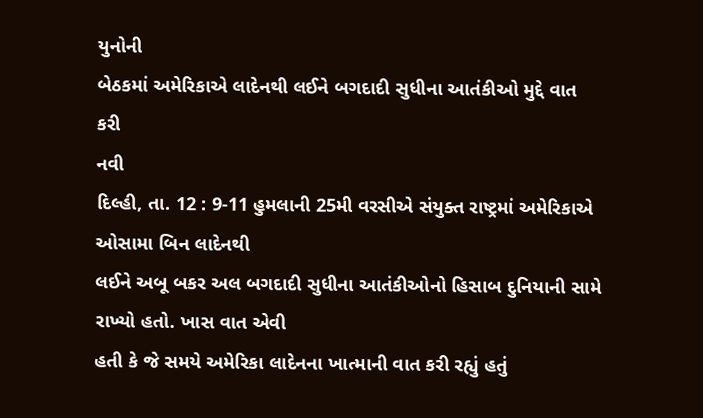યુનોની
બેઠકમાં અમેરિકાએ લાદેનથી લઈને બગદાદી સુધીના આતંકીઓ મુદ્દે વાત કરી
નવી
દિલ્હી, તા. 12 : 9-11 હુમલાની 25મી વરસીએ સંયુક્ત રાષ્ટ્રમાં અમેરિકાએ ઓસામા બિન લાદેનથી
લઈને અબૂ બકર અલ બગદાદી સુધીના આતંકીઓનો હિસાબ દુનિયાની સામે રાખ્યો હતો. ખાસ વાત એવી
હતી કે જે સમયે અમેરિકા લાદેનના ખાત્માની વાત કરી રહ્યું હતું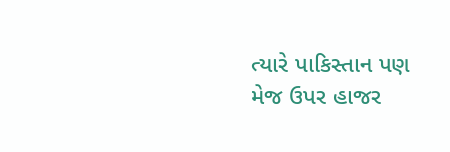ત્યારે પાકિસ્તાન પણ મેજ ઉપર હાજર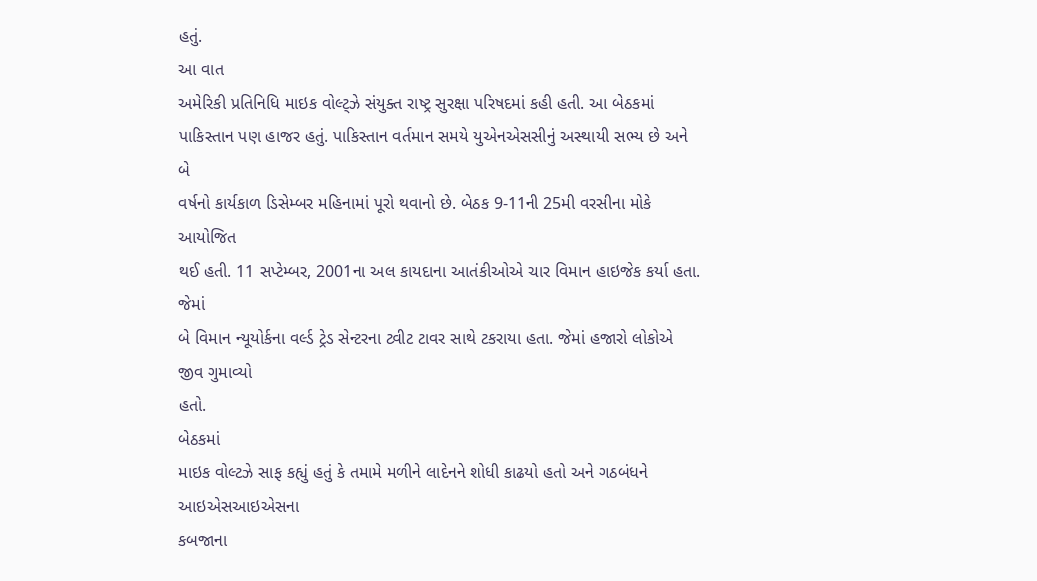હતું.
આ વાત
અમેરિકી પ્રતિનિધિ માઇક વોલ્ટ્ઝે સંયુક્ત રાષ્ટ્ર સુરક્ષા પરિષદમાં કહી હતી. આ બેઠકમાં
પાકિસ્તાન પણ હાજર હતું. પાકિસ્તાન વર્તમાન સમયે યુએનએસસીનું અસ્થાયી સભ્ય છે અને બે
વર્ષનો કાર્યકાળ ડિસેમ્બર મહિનામાં પૂરો થવાનો છે. બેઠક 9-11ની 25મી વરસીના મોકે આયોજિત
થઈ હતી. 11 સપ્ટેમ્બર, 2001ના અલ કાયદાના આતંકીઓએ ચાર વિમાન હાઇજેક કર્યા હતા. જેમાં
બે વિમાન ન્યૂયોર્કના વર્લ્ડ ટ્રેડ સેન્ટરના ટ્વીટ ટાવર સાથે ટકરાયા હતા. જેમાં હજારો લોકોએ જીવ ગુમાવ્યો
હતો.
બેઠકમાં
માઇક વોલ્ટઝે સાફ કહ્યું હતું કે તમામે મળીને લાદેનને શોધી કાઢયો હતો અને ગઠબંધને આઇએસઆઇએસના
કબજાના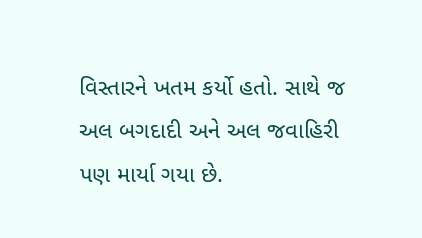વિસ્તારને ખતમ કર્યો હતો. સાથે જ અલ બગદાદી અને અલ જવાહિરી પણ માર્યા ગયા છે.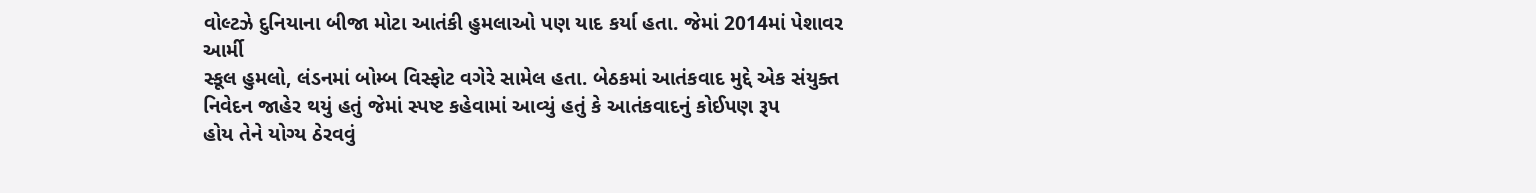વોલ્ટઝે દુનિયાના બીજા મોટા આતંકી હુમલાઓ પણ યાદ કર્યા હતા. જેમાં 2014માં પેશાવર આર્મી
સ્કૂલ હુમલો, લંડનમાં બોમ્બ વિસ્ફોટ વગેરે સામેલ હતા. બેઠકમાં આતંકવાદ મુદ્દે એક સંયુક્ત
નિવેદન જાહેર થયું હતું જેમાં સ્પષ્ટ કહેવામાં આવ્યું હતું કે આતંકવાદનું કોઈપણ રૂપ
હોય તેને યોગ્ય ઠેરવવું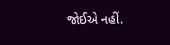જોઈએ નહીં.